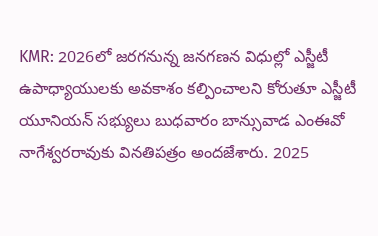KMR: 2026లో జరగనున్న జనగణన విధుల్లో ఎస్జీటీ ఉపాధ్యాయులకు అవకాశం కల్పించాలని కోరుతూ ఎస్జీటీ యూనియన్ సభ్యులు బుధవారం బాన్సువాడ ఎంఈవో నాగేశ్వరరావుకు వినతిపత్రం అందజేశారు. 2025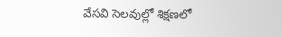వేసవి సెలవుల్లో శిక్షణలో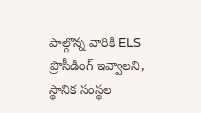పాల్గొన్న వారికి ELS ప్రొసీడింగ్ ఇవ్వాలని, స్థానిక సంస్థల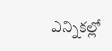ఎన్నికల్లో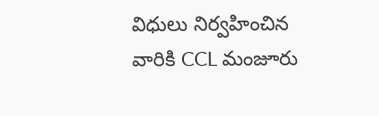విధులు నిర్వహించిన వారికి CCL మంజూరు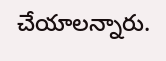చేయాలన్నారు.